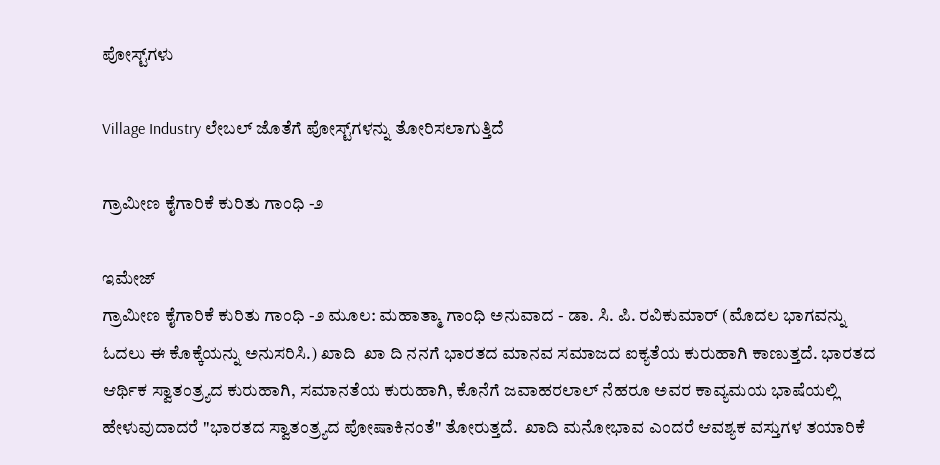ಪೋಸ್ಟ್‌ಗಳು

Village Industry ಲೇಬಲ್ ಜೊತೆಗೆ ಪೋಸ್ಟ್‌ಗಳನ್ನು ತೋರಿಸಲಾಗುತ್ತಿದೆ

ಗ್ರಾಮೀಣ ಕೈಗಾರಿಕೆ ಕುರಿತು ಗಾಂಧಿ -೨

ಇಮೇಜ್
ಗ್ರಾಮೀಣ ಕೈಗಾರಿಕೆ ಕುರಿತು ಗಾಂಧಿ -೨ ಮೂಲ: ಮಹಾತ್ಮಾ ಗಾಂಧಿ ಅನುವಾದ - ಡಾ. ಸಿ. ಪಿ. ರವಿಕುಮಾರ್ (ಮೊದಲ ಭಾಗವನ್ನು ಓದಲು ಈ ಕೊಕ್ಕೆಯನ್ನು ಅನುಸರಿಸಿ.) ಖಾದಿ  ಖಾ ದಿ ನನಗೆ ಭಾರತದ ಮಾನವ ಸಮಾಜದ ಐಕ್ಯತೆಯ ಕುರುಹಾಗಿ ಕಾಣುತ್ತದೆ. ಭಾರತದ ಆರ್ಥಿಕ ಸ್ವಾತಂತ್ರ್ಯದ ಕುರುಹಾಗಿ, ಸಮಾನತೆಯ ಕುರುಹಾಗಿ, ಕೊನೆಗೆ ಜವಾಹರಲಾಲ್ ನೆಹರೂ ಅವರ ಕಾವ್ಯಮಯ ಭಾಷೆಯಲ್ಲಿ ಹೇಳುವುದಾದರೆ "ಭಾರತದ ಸ್ವಾತಂತ್ರ್ಯದ ಪೋಷಾಕಿನಂತೆ" ತೋರುತ್ತದೆ.  ಖಾದಿ ಮನೋಭಾವ ಎಂದರೆ ಆವಶ್ಯಕ ವಸ್ತುಗಳ ತಯಾರಿಕೆ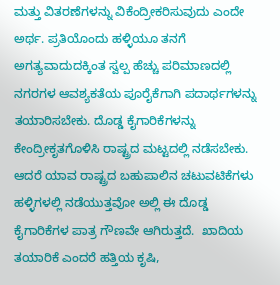ಮತ್ತು ವಿತರಣೆಗಳನ್ನು ವಿಕೆಂದ್ರೀಕರಿಸುವುದು ಎಂದೇ ಅರ್ಥ. ಪ್ರತಿಯೊಂದು ಹಳ್ಳಿಯೂ ತನಗೆ ಅಗತ್ಯವಾದುದಕ್ಕಿಂತ ಸ್ವಲ್ಪ ಹೆಚ್ಚು ಪರಿಮಾಣದಲ್ಲಿ ನಗರಗಳ ಆವಶ್ಯಕತೆಯ ಪೂರೈಕೆಗಾಗಿ ಪದಾರ್ಥಗಳನ್ನು ತಯಾರಿಸಬೇಕು. ದೊಡ್ಡ ಕೈಗಾರಿಕೆಗಳನ್ನು ಕೇಂದ್ರೀಕೃತಗೊಳಿಸಿ ರಾಷ್ಟ್ರದ ಮಟ್ಟದಲ್ಲಿ ನಡೆಸಬೇಕು. ಆದರೆ ಯಾವ ರಾಷ್ಟ್ರದ ಬಹುಪಾಲಿನ ಚಟುವಟಿಕೆಗಳು ಹಳ್ಳಿಗಳಲ್ಲಿ ನಡೆಯುತ್ತವೋ ಅಲ್ಲಿ ಈ ದೊಡ್ಡ ಕೈಗಾರಿಕೆಗಳ ಪಾತ್ರ ಗೌಣವೇ ಆಗಿರುತ್ತದೆ.  ಖಾದಿಯ ತಯಾರಿಕೆ ಎಂದರೆ ಹತ್ತಿಯ ಕೃಷಿ,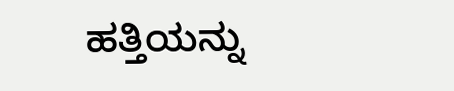ಹತ್ತಿಯನ್ನು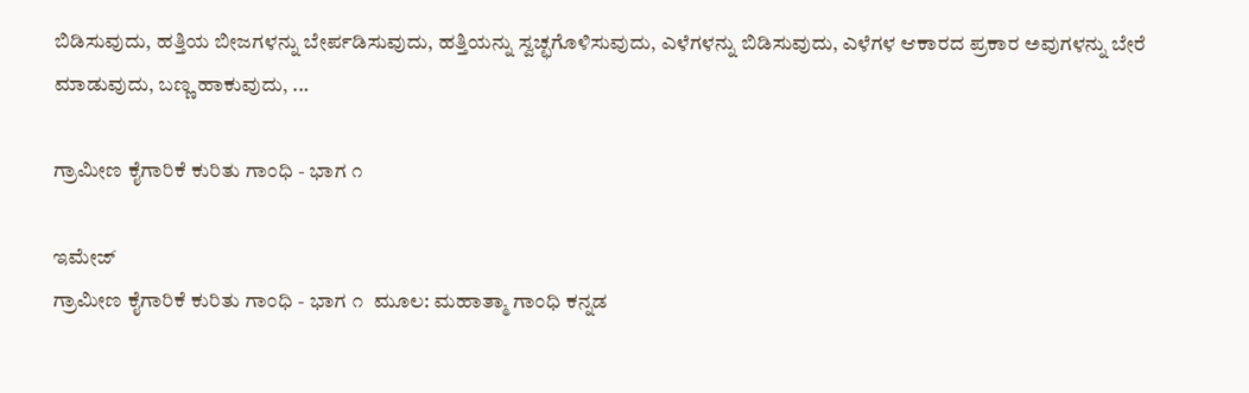ಬಿಡಿಸುವುದು, ಹತ್ತಿಯ ಬೀಜಗಳನ್ನು ಬೇರ್ಪಡಿಸುವುದು, ಹತ್ತಿಯನ್ನು ಸ್ವಚ್ಛಗೊಳಿಸುವುದು, ಎಳೆಗಳನ್ನು ಬಿಡಿಸುವುದು, ಎಳೆಗಳ ಆಕಾರದ ಪ್ರಕಾರ ಅವುಗಳನ್ನು ಬೇರೆ ಮಾಡುವುದು, ಬಣ್ಣ ಹಾಕುವುದು, ...

ಗ್ರಾಮೀಣ ಕೈಗಾರಿಕೆ ಕುರಿತು ಗಾಂಧಿ - ಭಾಗ ೧

ಇಮೇಜ್
ಗ್ರಾಮೀಣ ಕೈಗಾರಿಕೆ ಕುರಿತು ಗಾಂಧಿ - ಭಾಗ ೧  ಮೂಲ: ಮಹಾತ್ಮಾ ಗಾಂಧಿ ಕನ್ನಡ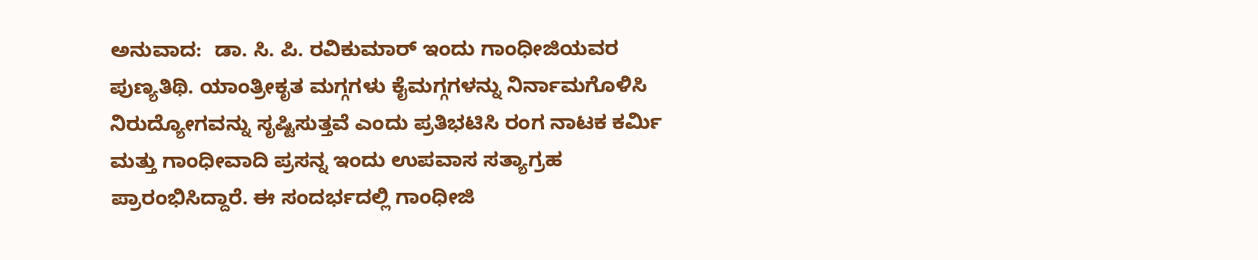ಅನುವಾದ:  ಡಾ. ಸಿ. ಪಿ. ರವಿಕುಮಾರ್ ಇಂದು ಗಾಂಧೀಜಿಯವರ ಪುಣ್ಯತಿಥಿ. ಯಾಂತ್ರೀಕೃತ ಮಗ್ಗಗಳು ಕೈಮಗ್ಗಗಳನ್ನು ನಿರ್ನಾಮಗೊಳಿಸಿ ನಿರುದ್ಯೋಗವನ್ನು ಸೃಷ್ಟಿಸುತ್ತವೆ ಎಂದು ಪ್ರತಿಭಟಿಸಿ ರಂಗ ನಾಟಕ ಕರ್ಮಿ ಮತ್ತು ಗಾಂಧೀವಾದಿ ಪ್ರಸನ್ನ ಇಂದು ಉಪವಾಸ ಸತ್ಯಾಗ್ರಹ ಪ್ರಾರಂಭಿಸಿದ್ದಾರೆ. ಈ ಸಂದರ್ಭದಲ್ಲಿ ಗಾಂಧೀಜಿ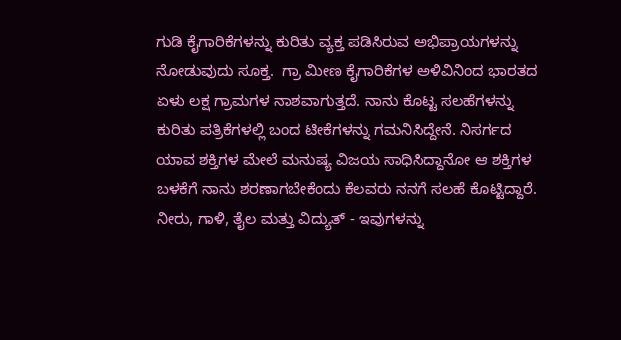ಗುಡಿ ಕೈಗಾರಿಕೆಗಳನ್ನು ಕುರಿತು ವ್ಯಕ್ತ ಪಡಿಸಿರುವ ಅಭಿಪ್ರಾಯಗಳನ್ನು ನೋಡುವುದು ಸೂಕ್ತ.  ಗ್ರಾ ಮೀಣ ಕೈಗಾರಿಕೆಗಳ ಅಳಿವಿನಿಂದ ಭಾರತದ ಏಳು ಲಕ್ಷ ಗ್ರಾಮಗಳ ನಾಶವಾಗುತ್ತದೆ. ನಾನು ಕೊಟ್ಟ ಸಲಹೆಗಳನ್ನು ಕುರಿತು ಪತ್ರಿಕೆಗಳಲ್ಲಿ ಬಂದ ಟೀಕೆಗಳನ್ನು ಗಮನಿಸಿದ್ದೇನೆ. ನಿಸರ್ಗದ ಯಾವ ಶಕ್ತಿಗಳ ಮೇಲೆ ಮನುಷ್ಯ ವಿಜಯ ಸಾಧಿಸಿದ್ದಾನೋ ಆ ಶಕ್ತಿಗಳ ಬಳಕೆಗೆ ನಾನು ಶರಣಾಗಬೇಕೆಂದು ಕೆಲವರು ನನಗೆ ಸಲಹೆ ಕೊಟ್ಟಿದ್ದಾರೆ.  ನೀರು, ಗಾಳಿ, ತೈಲ ಮತ್ತು ವಿದ್ಯುತ್ - ಇವುಗಳನ್ನು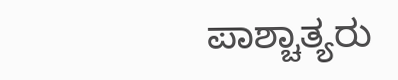ಪಾಶ್ಚಾತ್ಯರು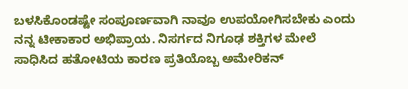ಬಳಸಿಕೊಂಡಷ್ಟೇ ಸಂಪೂರ್ಣವಾಗಿ ನಾವೂ ಉಪಯೋಗಿಸಬೇಕು ಎಂದು ನನ್ನ ಟೀಕಾಕಾರ ಅಭಿಪ್ರಾಯ. ನಿಸರ್ಗದ ನಿಗೂಢ ಶಕ್ತಿಗಳ ಮೇಲೆ ಸಾಧಿಸಿದ ಹತೋಟಿಯ ಕಾರಣ ಪ್ರತಿಯೊಬ್ಬ ಅಮೇರಿಕನ್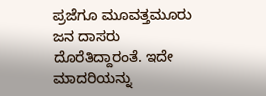ಪ್ರಜೆಗೂ ಮೂವತ್ತಮೂರು ಜನ ದಾಸರು ದೊರೆತಿದ್ದಾರಂತೆ. ಇದೇ ಮಾದರಿಯನ್ನು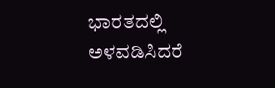ಭಾರತದಲ್ಲಿ ಅಳವಡಿಸಿದರೆ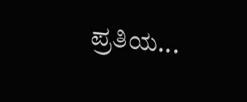ಪ್ರತಿಯ...